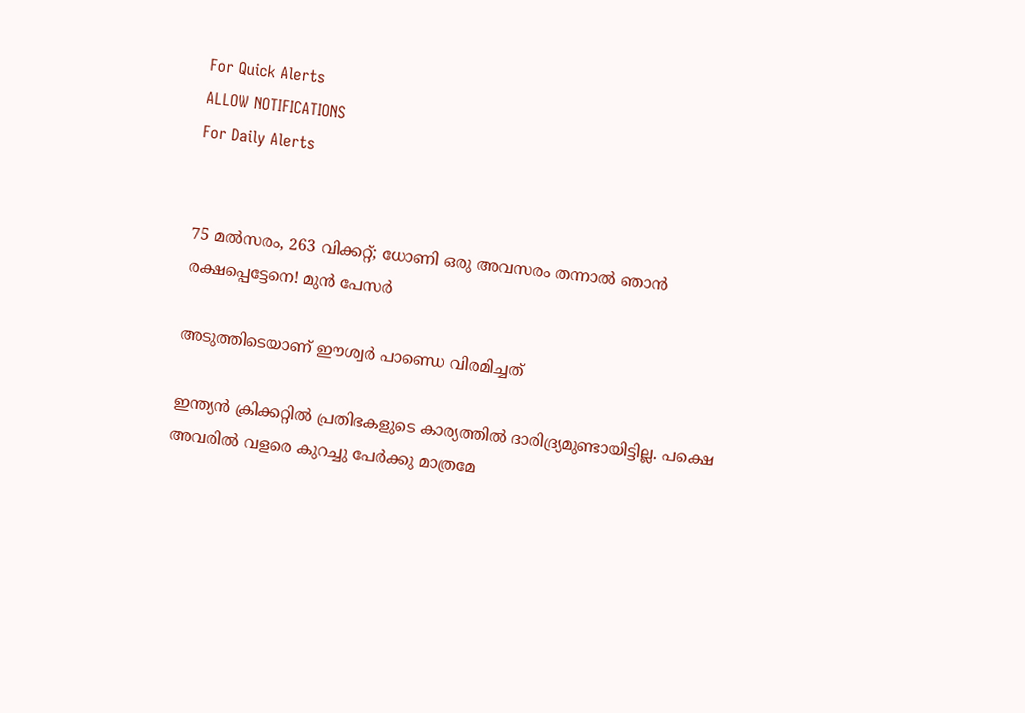For Quick Alerts
ALLOW NOTIFICATIONS
For Daily Alerts


75 മല്‍സരം, 263 വിക്കറ്റ്; ധോണി ഒരു അവസരം തന്നാല്‍ ഞാന്‍ രക്ഷപ്പെട്ടേനെ! മുന്‍ പേസര്‍

അടുത്തിടെയാണ് ഈശ്വര്‍ പാണ്ഡെ വിരമിച്ചത്

ഇന്ത്യന്‍ ക്രിക്കറ്റില്‍ പ്രതിഭകളുടെ കാര്യത്തില്‍ ദാരിദ്ര്യമുണ്ടായിട്ടില്ല. പക്ഷെ അവരില്‍ വളരെ കുറച്ചു പേര്‍ക്കു മാത്രമേ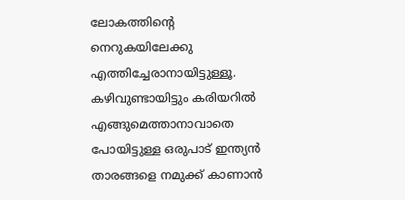ലോകത്തിന്റെ നെറുകയിലേക്കു എത്തിച്ചേരാനായിട്ടുള്ളൂ. കഴിവുണ്ടായിട്ടും കരിയറില്‍ എങ്ങുമെത്താനാവാതെ പോയിട്ടുള്ള ഒരുപാട് ഇന്ത്യന്‍ താരങ്ങളെ നമുക്ക് കാണാന്‍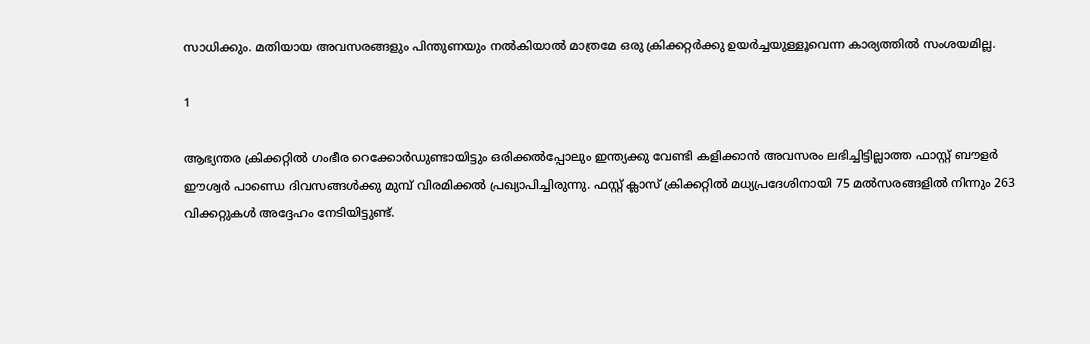സാധിക്കും. മതിയായ അവസരങ്ങളും പിന്തുണയും നല്‍കിയാല്‍ മാത്രമേ ഒരു ക്രിക്കറ്റര്‍ക്കു ഉയര്‍ച്ചയുള്ളൂവെന്ന കാര്യത്തില്‍ സംശയമില്ല.

1

ആഭ്യന്തര ക്രിക്കറ്റില്‍ ഗംഭീര റെക്കോര്‍ഡുണ്ടായിട്ടും ഒരിക്കല്‍പ്പോലും ഇന്ത്യക്കു വേണ്ടി കളിക്കാന്‍ അവസരം ലഭിച്ചിട്ടില്ലാത്ത ഫാസ്റ്റ് ബൗളര്‍ ഈശ്വര്‍ പാണ്ഡെ ദിവസങ്ങള്‍ക്കു മുമ്പ് വിരമിക്കല്‍ പ്രഖ്യാപിച്ചിരുന്നു. ഫസ്റ്റ് ക്ലാസ് ക്രിക്കറ്റില്‍ മധ്യപ്രദേശിനായി 75 മല്‍സരങ്ങളില്‍ നിന്നും 263 വിക്കറ്റുകള്‍ അദ്ദേഹം നേടിയിട്ടുണ്ട്.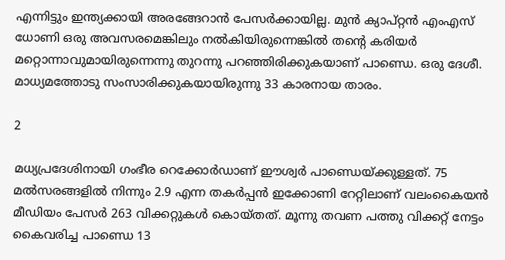എന്നിട്ടും ഇന്ത്യക്കായി അരങ്ങേറാന്‍ പേസര്‍ക്കായില്ല. മുന്‍ ക്യാപ്റ്റന്‍ എംഎസ് ധോണി ഒരു അവസരമെങ്കിലും നല്‍കിയിരുന്നെങ്കില്‍ തന്റെ കരിയര്‍ മറ്റൊന്നാവുമായിരുന്നെന്നു തുറന്നു പറഞ്ഞിരിക്കുകയാണ് പാണ്ഡെ. ഒരു ദേശീ. മാധ്യമത്തോടു സംസാരിക്കുകയായിരുന്നു 33 കാരനായ താരം.

2

മധ്യപ്രദേശിനായി ഗംഭീര റെക്കോര്‍ഡാണ് ഈശ്വര്‍ പാണ്ഡെയ്ക്കുള്ളത്. 75 മല്‍സരങ്ങളില്‍ നിന്നും 2.9 എന്ന തകര്‍പ്പന്‍ ഇക്കോണി റേറ്റിലാണ് വലംകൈയന്‍ മീഡിയം പേസര്‍ 263 വിക്കറ്റുകള്‍ കൊയ്തത്. മൂന്നു തവണ പത്തു വിക്കറ്റ് നേട്ടം കൈവരിച്ച പാണ്ഡെ 13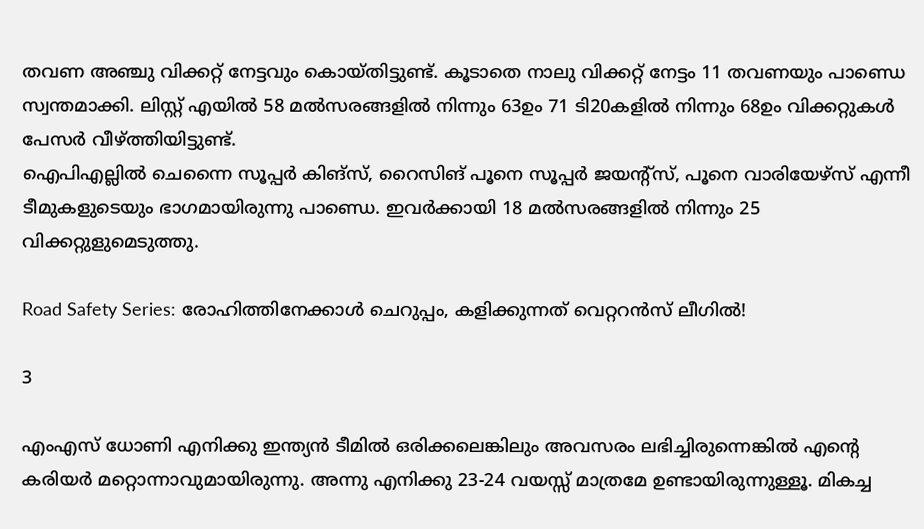തവണ അഞ്ചു വിക്കറ്റ് നേട്ടവും കൊയ്തിട്ടുണ്ട്. കൂടാതെ നാലു വിക്കറ്റ് നേട്ടം 11 തവണയും പാണ്ഡെ സ്വന്തമാക്കി. ലിസ്റ്റ് എയില്‍ 58 മല്‍സരങ്ങളില്‍ നിന്നും 63ഉം 71 ടി20കളില്‍ നിന്നും 68ഉം വിക്കറ്റുകള്‍ പേസര്‍ വീഴ്ത്തിയിട്ടുണ്ട്.
ഐപിഎല്ലില്‍ ചെന്നൈ സൂപ്പര്‍ കിങ്‌സ്, റൈസിങ് പൂനെ സൂപ്പര്‍ ജയന്റ്‌സ്, പൂനെ വാരിയേഴ്‌സ് എന്നീ ടീമുകളുടെയും ഭാഗമായിരുന്നു പാണ്ഡെ. ഇവര്‍ക്കായി 18 മല്‍സരങ്ങളില്‍ നിന്നും 25 വിക്കറ്റുളുമെടുത്തു.

Road Safety Series: രോഹിത്തിനേക്കാള്‍ ചെറുപ്പം, കളിക്കുന്നത് വെറ്ററന്‍സ് ലീഗില്‍!

3

എംഎസ് ധോണി എനിക്കു ഇന്ത്യന്‍ ടീമില്‍ ഒരിക്കലെങ്കിലും അവസരം ലഭിച്ചിരുന്നെങ്കില്‍ എന്റെ കരിയര്‍ മറ്റൊന്നാവുമായിരുന്നു. അന്നു എനിക്കു 23-24 വയസ്സ് മാത്രമേ ഉണ്ടായിരുന്നുള്ളൂ. മികച്ച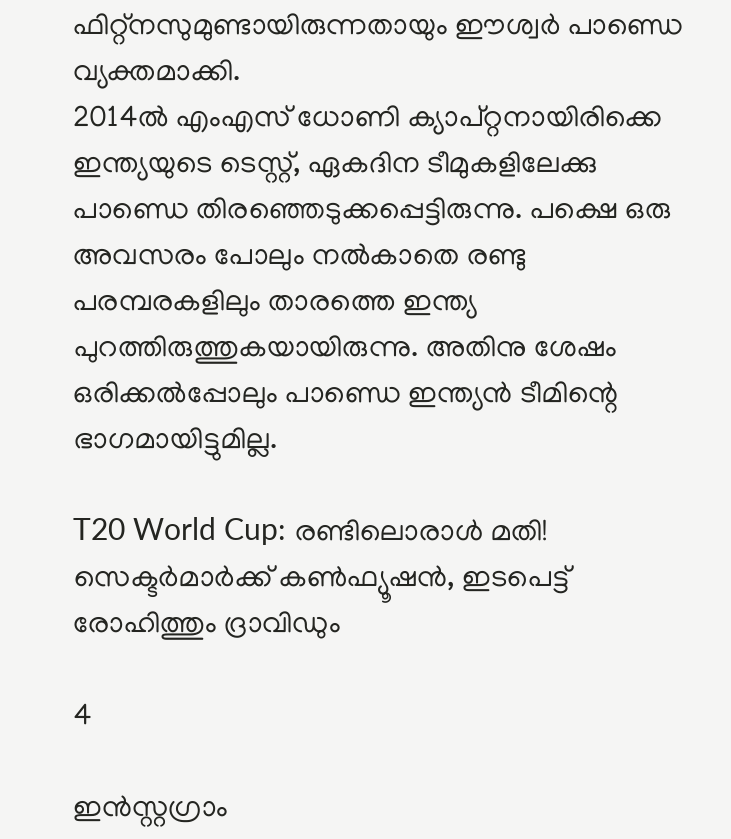ഫിറ്റ്‌നസുമുണ്ടായിരുന്നതായും ഈശ്വര്‍ പാണ്ഡെ വ്യക്തമാക്കി.
2014ല്‍ എംഎസ് ധോണി ക്യാപ്റ്റനായിരിക്കെ ഇന്ത്യയുടെ ടെസ്റ്റ്, ഏകദിന ടീമുകളിലേക്കു പാണ്ഡെ തിരഞ്ഞെടുക്കപ്പെട്ടിരുന്നു. പക്ഷെ ഒരു അവസരം പോലും നല്‍കാതെ രണ്ടു പരമ്പരകളിലും താരത്തെ ഇന്ത്യ പുറത്തിരുത്തുകയായിരുന്നു. അതിനു ശേഷം ഒരിക്കല്‍പ്പോലും പാണ്ഡെ ഇന്ത്യന്‍ ടീമിന്റെ ഭാഗമായിട്ടുമില്ല.

T20 World Cup: രണ്ടിലൊരാള്‍ മതി! സെക്ടര്‍മാര്‍ക്ക് കണ്‍ഫ്യൂഷന്‍, ഇടപെട്ട് രോഹിത്തും ദ്രാവിഡും

4

ഇന്‍സ്റ്റഗ്രാം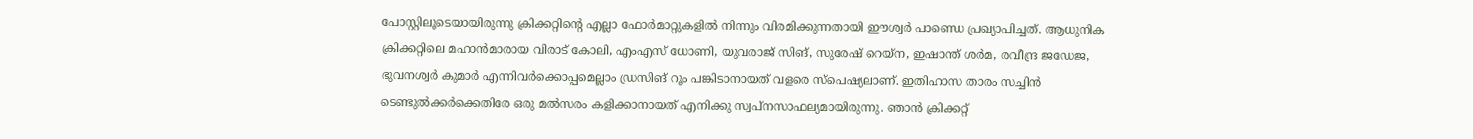പോസ്റ്റിലൂടെയായിരുന്നു ക്രിക്കറ്റിന്റെ എല്ലാ ഫോര്‍മാറ്റുകളില്‍ നിന്നും വിരമിക്കുന്നതായി ഈശ്വര്‍ പാണ്ഡെ പ്രഖ്യാപിച്ചത്. ആധുനിക ക്രിക്കറ്റിലെ മഹാന്‍മാരായ വിരാട് കോലി, എംഎസ് ധോണി, യുവരാജ് സിങ്, സുരേഷ് റെയ്‌ന, ഇഷാന്ത് ശര്‍മ, രവീന്ദ്ര ജഡേജ, ഭുവനശ്വര്‍ കുമാര്‍ എന്നിവര്‍ക്കൊപ്പമെല്ലാം ഡ്രസിങ് റൂം പങ്കിടാനായത് വളരെ സ്‌പെഷ്യലാണ്. ഇതിഹാസ താരം സച്ചിന്‍ ടെണ്ടുല്‍ക്കര്‍ക്കെതിരേ ഒരു മല്‍സരം കളിക്കാനായത് എനിക്കു സ്വപ്‌നസാഫല്യമായിരുന്നു. ഞാന്‍ ക്രിക്കറ്റ്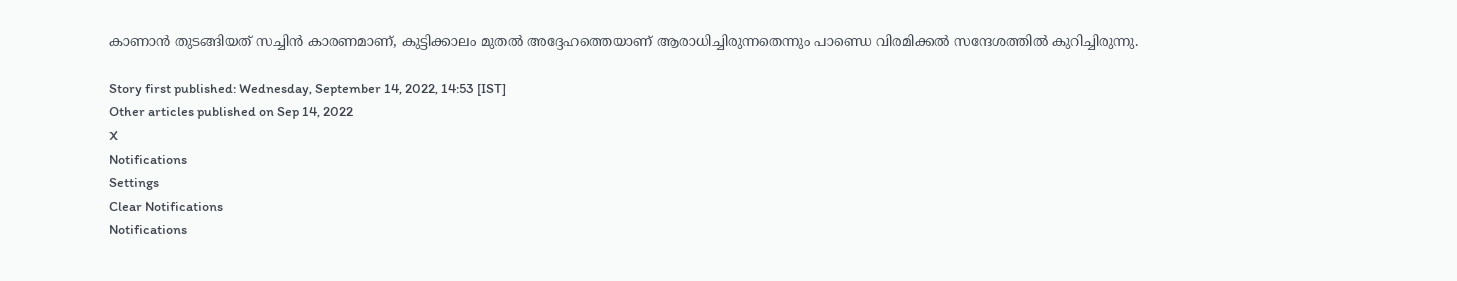കാണാന്‍ തുടങ്ങിയത് സച്ചിന്‍ കാരണമാണ്, കുട്ടിക്കാലം മുതല്‍ അദ്ദേഹത്തെയാണ് ആരാധിച്ചിരുന്നതെന്നും പാണ്ഡെ വിരമിക്കല്‍ സന്ദേശത്തില്‍ കുറിച്ചിരുന്നു.

Story first published: Wednesday, September 14, 2022, 14:53 [IST]
Other articles published on Sep 14, 2022
X
Notifications
Settings
Clear Notifications
Notifications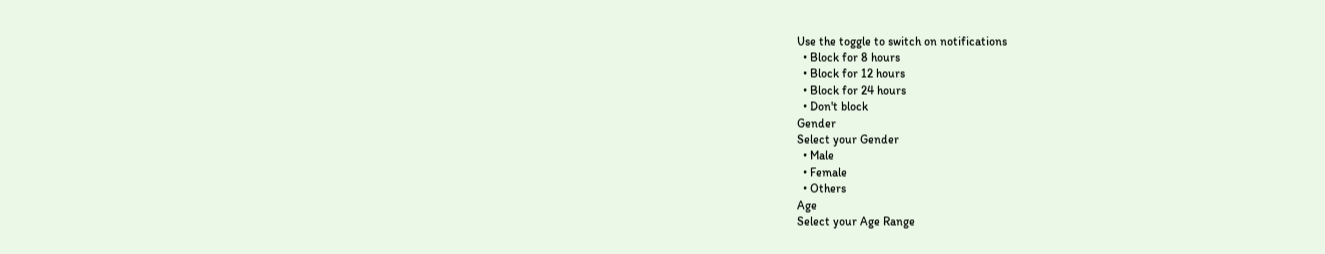Use the toggle to switch on notifications
  • Block for 8 hours
  • Block for 12 hours
  • Block for 24 hours
  • Don't block
Gender
Select your Gender
  • Male
  • Female
  • Others
Age
Select your Age Range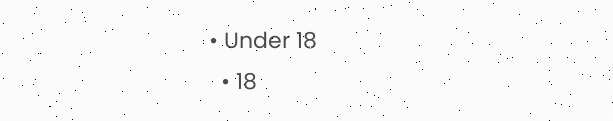• Under 18
  • 18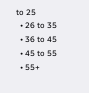to 25
  • 26 to 35
  • 36 to 45
  • 45 to 55
  • 55+